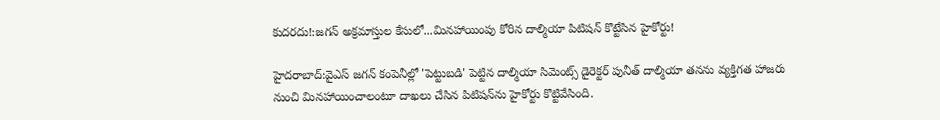కుదరదు!:జగన్ అక్రమాస్తుల కేసులో...మినహాయింపు కోరిన దాల్మియా పిటిషన్ కొట్టేసిన హైకోర్టు!

హైదరాబాద్‌:వైఎస్ జగన్‌ కంపెనీల్లో 'పెట్టుబడి' పెట్టిన దాల్మియా సిమెంట్స్‌ డైరెక్టర్‌ పునీత్‌ దాల్మియా తనను వ్యక్తిగత హాజరు నుంచి మినహాయించాలంటూ దాఖలు చేసిన పిటిషన్‌ను హైకోర్టు కొట్టివేసింది.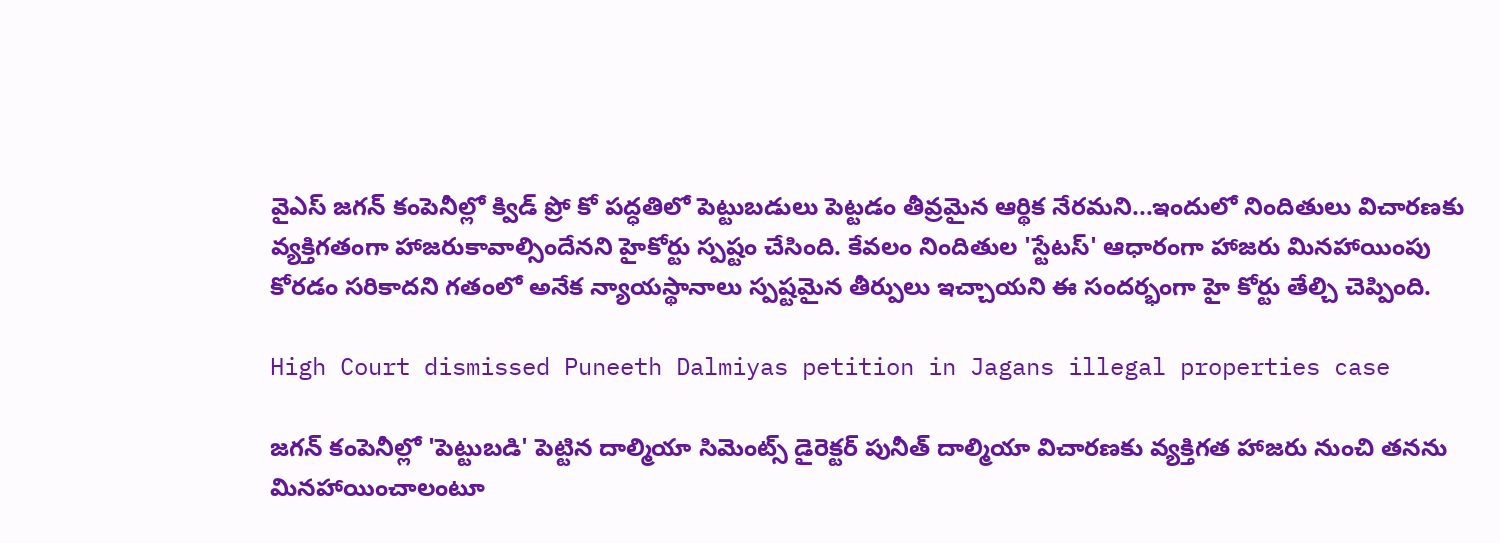వైఎస్‌ జగన్‌ కంపెనీల్లో క్విడ్‌ ప్రో కో పద్ధతిలో పెట్టుబడులు పెట్టడం తీవ్రమైన ఆర్థిక నేరమని...ఇందులో నిందితులు విచారణకు వ్యక్తిగతంగా హాజరుకావాల్సిందేనని హైకోర్టు స్పష్టం చేసింది. కేవలం నిందితుల 'స్టేటస్‌' ఆధారంగా హాజరు మినహాయింపు కోరడం సరికాదని గతంలో అనేక న్యాయస్థానాలు స్పష్టమైన తీర్పులు ఇచ్చాయని ఈ సందర్భంగా హై కోర్టు తేల్చి చెప్పింది.

High Court dismissed Puneeth Dalmiyas petition in Jagans illegal properties case

జగన్‌ కంపెనీల్లో 'పెట్టుబడి' పెట్టిన దాల్మియా సిమెంట్స్‌ డైరెక్టర్‌ పునీత్‌ దాల్మియా విచారణకు వ్యక్తిగత హాజరు నుంచి తనను మినహాయించాలంటూ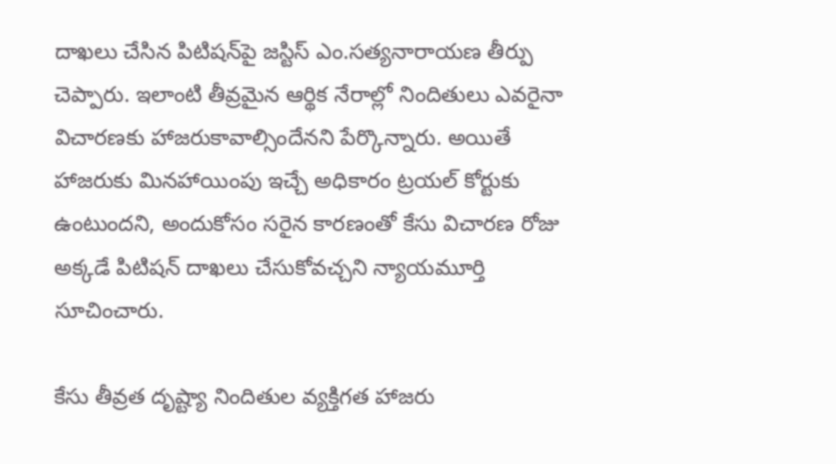దాఖలు చేసిన పిటిషన్‌పై జస్టిస్‌ ఎం.సత్యనారాయణ తీర్పు చెప్పారు. ఇలాంటి తీవ్రమైన ఆర్థిక నేరాల్లో నిందితులు ఎవరైనా విచారణకు హాజరుకావాల్సిందేనని పేర్కొన్నారు. అయితే హాజరుకు మినహాయింపు ఇచ్చే అధికారం ట్రయల్‌ కోర్టుకు ఉంటుందని, అందుకోసం సరైన కారణంతో కేసు విచారణ రోజు అక్కడే పిటిషన్‌ దాఖలు చేసుకోవచ్చని న్యాయమూర్తి సూచించారు.

కేసు తీవ్రత దృష్ట్యా నిందితుల వ్యక్తిగత హాజరు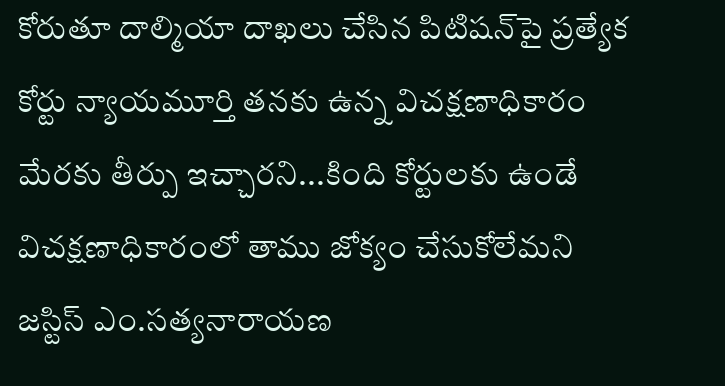కోరుతూ దాల్మియా దాఖలు చేసిన పిటిషన్‌పై ప్రత్యేక కోర్టు న్యాయమూర్తి తనకు ఉన్న విచక్షణాధికారం మేరకు తీర్పు ఇచ్చారని...కింది కోర్టులకు ఉండే విచక్షణాధికారంలో తాము జోక్యం చేసుకోలేమని జస్టిస్ ఎం.సత్యనారాయణ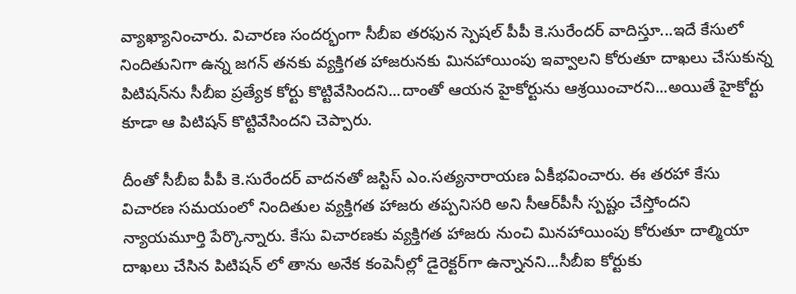వ్యాఖ్యానించారు. విచారణ సందర్భంగా సీబీఐ తరఫున స్పెషల్‌ పీపీ కె.సురేందర్‌ వాదిస్తూ...ఇదే కేసులో నిందితునిగా ఉన్న జగన్‌ తనకు వ్యక్తిగత హాజరునకు మినహాయింపు ఇవ్వాలని కోరుతూ దాఖలు చేసుకున్న పిటిషన్‌ను సీబీఐ ప్రత్యేక కోర్టు కొట్టివేసిందని...దాంతో ఆయన హైకోర్టును ఆశ్రయించారని...అయితే హైకోర్టు కూడా ఆ పిటిషన్ కొట్టివేసిందని చెప్పారు.

దీంతో సీబీఐ పీపీ కె.సురేందర్‌ వాదనతో జస్టిస్‌ ఎం.సత్యనారాయణ ఏకీభవించారు. ఈ తరహా కేసు విచారణ సమయంలో నిందితుల వ్యక్తిగత హాజరు తప్పనిసరి అని సీఆర్‌పీసీ స్పష్టం చేస్తోందని న్యాయమూర్తి పేర్కొన్నారు. కేసు విచారణకు వ్యక్తిగత హాజరు నుంచి మినహాయింపు కోరుతూ దాల్మియా దాఖలు చేసిన పిటిషన్ లో తాను అనేక కంపెనీల్లో డైరెక్టర్‌గా ఉన్నానని...సీబీఐ కోర్టుకు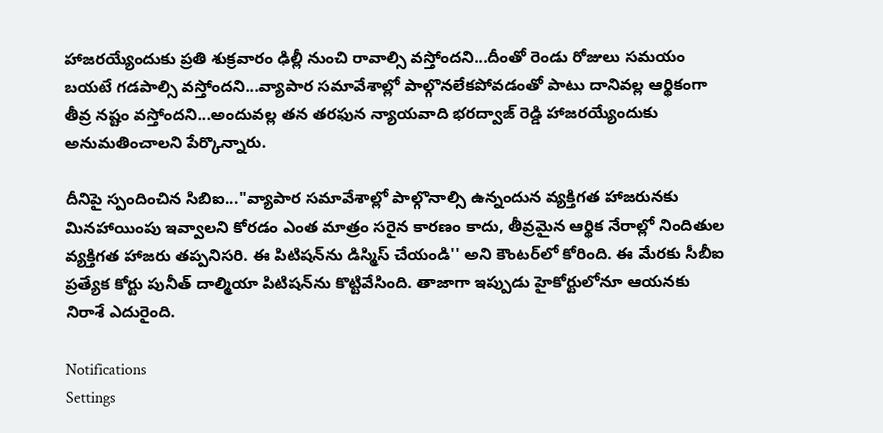హాజరయ్యేందుకు ప్రతి శుక్రవారం ఢిల్లీ నుంచి రావాల్సి వస్తోందని...దీంతో రెండు రోజులు సమయం బయటే గడపాల్సి వస్తోందని...వ్యాపార సమావేశాల్లో పాల్గొనలేకపోవడంతో పాటు దానివల్ల ఆర్థికంగా తీవ్ర నష్టం వస్తోందని...అందువల్ల తన తరఫున న్యాయవాది భరద్వాజ్‌ రెడ్డి హాజరయ్యేందుకు అనుమతించాలని పేర్కొన్నారు.

దీనిపై స్పందించిన సిబిఐ..."వ్యాపార సమావేశాల్లో పాల్గొనాల్సి ఉన్నందున వ్యక్తిగత హాజరునకు మినహాయింపు ఇవ్వాలని కోరడం ఎంత మాత్రం సరైన కారణం కాదు, తీవ్రమైన ఆర్థిక నేరాల్లో నిందితుల వ్యక్తిగత హాజరు తప్పనిసరి. ఈ పిటిషన్‌ను డిస్మిస్‌ చేయండి'' అని కౌంటర్‌లో కోరింది. ఈ మేరకు సీబీఐ ప్రత్యేక కోర్టు పునీత్‌ దాల్మియా పిటిషన్‌ను కొట్టివేసింది. తాజాగా ఇప్పుడు హైకోర్టులోనూ ఆయనకు నిరాశే ఎదురైంది.

Notifications
Settings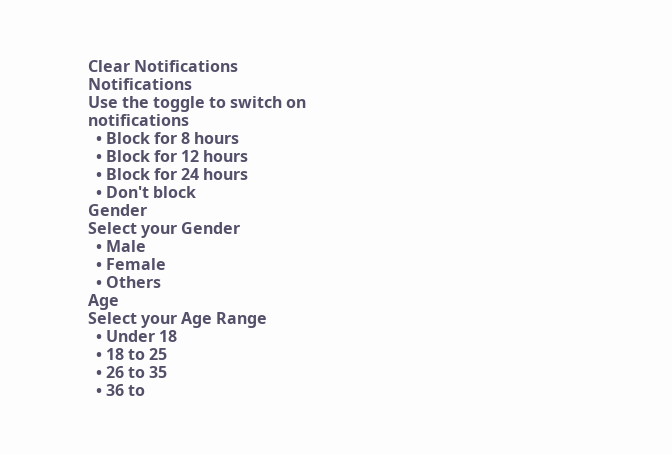Clear Notifications
Notifications
Use the toggle to switch on notifications
  • Block for 8 hours
  • Block for 12 hours
  • Block for 24 hours
  • Don't block
Gender
Select your Gender
  • Male
  • Female
  • Others
Age
Select your Age Range
  • Under 18
  • 18 to 25
  • 26 to 35
  • 36 to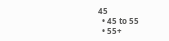45
  • 45 to 55
  • 55+